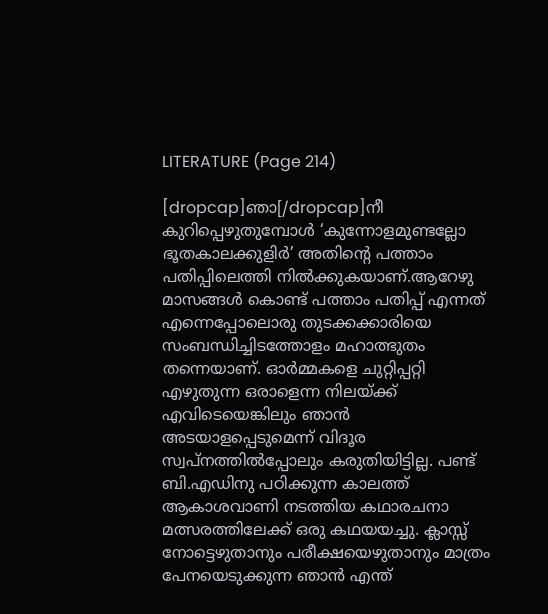LITERATURE (Page 214)

[dropcap]ഞാ[/dropcap]നീ കുറിപ്പെഴുതുമ്പോൾ ‘കുന്നോളമുണ്ടല്ലോ ഭൂതകാലക്കുളിർ’ അതിൻ്റെ പത്താം പതിപ്പിലെത്തി നിൽക്കുകയാണ്.ആറേഴു മാസങ്ങൾ കൊണ്ട് പത്താം പതിപ്പ് എന്നത് എന്നെപ്പോലൊരു തുടക്കക്കാരിയെ സംബന്ധിച്ചിടത്തോളം മഹാത്ഭുതം തന്നെയാണ്. ഓർമ്മകളെ ചുറ്റിപ്പറ്റി എഴുതുന്ന ഒരാളെന്ന നിലയ്ക്ക് എവിടെയെങ്കിലും ഞാൻ അടയാളപ്പെടുമെന്ന് വിദൂര സ്വപ്നത്തിൽപ്പോലും കരുതിയിട്ടില്ല. പണ്ട് ബി.എഡിനു പഠിക്കുന്ന കാലത്ത് ആകാശവാണി നടത്തിയ കഥാരചനാ മത്സരത്തിലേക്ക് ഒരു കഥയയച്ചു. ക്ലാസ്സ് നോട്ടെഴുതാനും പരീക്ഷയെഴുതാനും മാത്രം പേനയെടുക്കുന്ന ഞാൻ എന്ത്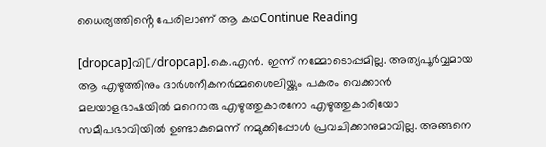ധൈര്യത്തിൻ്റെ പേരിലാണ് ആ കഥContinue Reading

[dropcap]വി[/dropcap].കെ.എൻ. ഇന്ന് നമ്മോടൊപ്പമില്ല. അത്യപൂർവ്വമായ ആ എഴുത്തിനും ദാർശനീകനർമ്മശൈലിയ്ക്കും പകരം വെക്കാൻ മലയാളഭാഷയിൽ മറെറാരു എഴുത്തുകാരനോ എഴുത്തുകാരിയോ സമീപഭാവിയിൽ ഉണ്ടാകുമെന്ന് നമുക്കിപ്പോൾ പ്രവചിക്കാനുമാവില്ല. അങ്ങനെ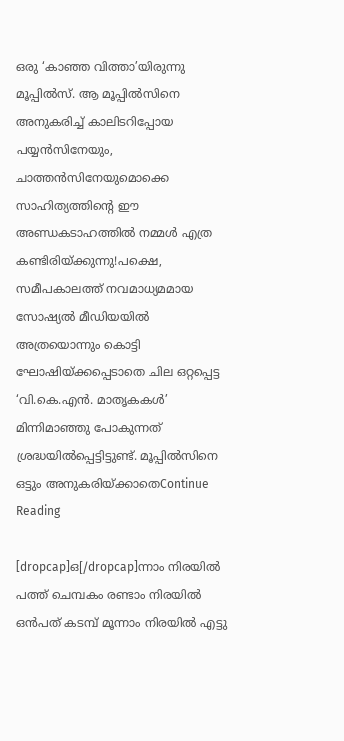ഒരു ‘കാഞ്ഞ വിത്താ’യിരുന്നു മൂപ്പിൽസ്. ആ മൂപ്പിൽസിനെ അനുകരിച്ച് കാലിടറിപ്പോയ പയ്യൻസിനേയും, ചാത്തൻസിനേയുമൊക്കെ സാഹിത്യത്തിന്റെ ഈ അണ്ഡകടാഹത്തിൽ നമ്മൾ എത്ര കണ്ടിരിയ്ക്കുന്നു!പക്ഷെ, സമീപകാലത്ത് നവമാധ്യമമായ സോഷ്യൽ മീഡിയയിൽ അത്രയൊന്നും കൊട്ടി ഘോഷിയ്ക്കപ്പെടാതെ ചില ഒറ്റപ്പെട്ട ‘വി.കെ.എൻ. മാതൃകകൾ’ മിന്നിമാഞ്ഞു പോകുന്നത് ശ്രദ്ധയിൽപ്പെട്ടിട്ടുണ്ട്. മൂപ്പിൽസിനെ ഒട്ടും അനുകരിയ്ക്കാതെContinue Reading

[dropcap]ഒ[/dropcap]ന്നാം നിരയിൽ പത്ത് ചെമ്പകം രണ്ടാം നിരയിൽ ഒൻപത് കടമ്പ് മൂന്നാം നിരയിൽ എട്ടു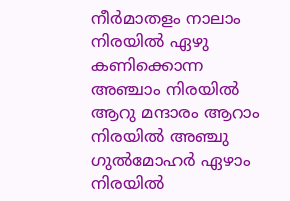നീർമാതളം നാലാം നിരയിൽ ഏഴു കണിക്കൊന്ന അഞ്ചാം നിരയിൽ ആറു മന്ദാരം ആറാം നിരയിൽ അഞ്ചു ഗുൽമോഹർ ഏഴാം നിരയിൽ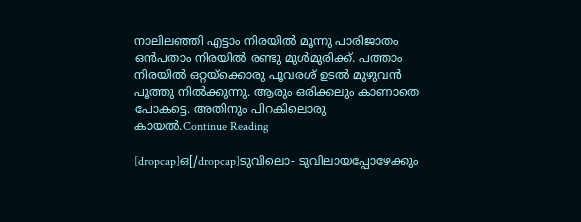നാലിലഞ്ഞി എട്ടാം നിരയിൽ മൂന്നു പാരിജാതം ഒൻപതാം നിരയിൽ രണ്ടു മുൾമുരിക്ക്. പത്താം നിരയിൽ ഒറ്റയ്ക്കൊരു പൂവരശ് ഉടൽ മുഴുവൻ പൂത്തു നിൽക്കുന്നു. ആരും ഒരിക്കലും കാണാതെ പോകട്ടെ. അതിനും പിറകിലൊരു കായൽ.Continue Reading

[dropcap]ഒ[/dropcap]ടുവിലൊ- ടുവിലായപ്പോഴേക്കും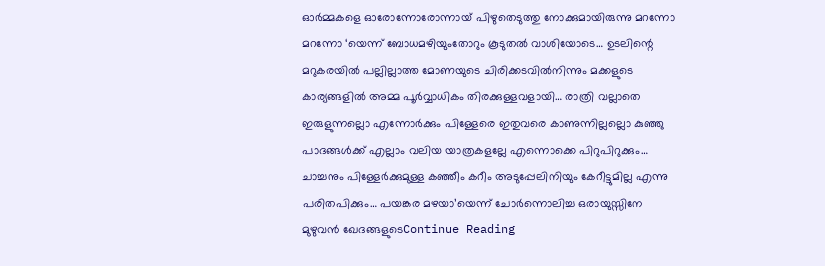ഓര്‍മ്മകളെ ഓരോന്നോരോന്നായ് പിഴുതെടുത്തു നോക്കുമായിരുന്നു മറന്നോ മറന്നോ ‘യെന്ന് ബോധമഴിയുംതോറും കൂടുതല്‍ വാശിയോടെ… ഉടലിന്റെ മറുകരയില്‍ പല്ലില്ലാത്ത മോണയുടെ ചിരിക്കടവില്‍നിന്നും മക്കളുടെ കാര്യങ്ങളില്‍ അമ്മ പൂര്‍വ്വാധികം തിരക്കുള്ളവളായി… രാത്രി വല്ലാതെ ഇരുളുന്നല്ലൊ എന്നോര്‍ക്കും പിള്ളേരെ ഇതുവരെ കാണുന്നില്ലല്ലൊ കുഞ്ഞു പാദങ്ങള്‍ക്ക് എല്ലാം വലിയ യാത്രകളല്ലേ എന്നൊക്കെ പിറുപിറുക്കും… ചാച്ചനും പിള്ളേര്‍ക്കുമുള്ള കഞ്ഞീം കറീം അടുപ്പേലിനിയും കേറീട്ടുമില്ല എന്നു പരിതപിക്കും… പയങ്കര മഴയാ’യെന്ന് ചോര്‍ന്നൊലിച്ച ഒരായുസ്സിനേ മുഴുവന്‍ ഖേദങ്ങളുടെContinue Reading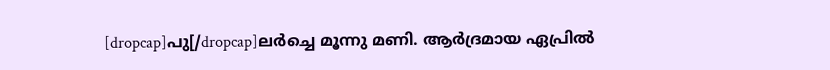[dropcap]പു[/dropcap]ലർച്ചെ മൂന്നു മണി. ആർദ്രമായ ഏപ്രിൽ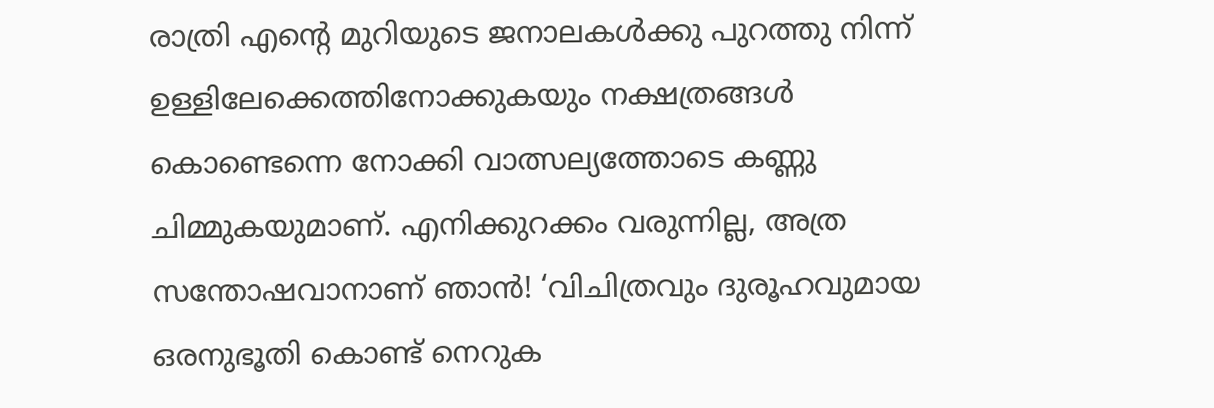രാത്രി എന്റെ മുറിയുടെ ജനാലകൾക്കു പുറത്തു നിന്ന് ഉള്ളിലേക്കെത്തിനോക്കുകയും നക്ഷത്രങ്ങൾ കൊണ്ടെന്നെ നോക്കി വാത്സല്യത്തോടെ കണ്ണു ചിമ്മുകയുമാണ്‌. എനിക്കുറക്കം വരുന്നില്ല, അത്ര സന്തോഷവാനാണ്‌ ഞാൻ! ‘വിചിത്രവും ദുരൂഹവുമായ ഒരനുഭൂതി കൊണ്ട് നെറുക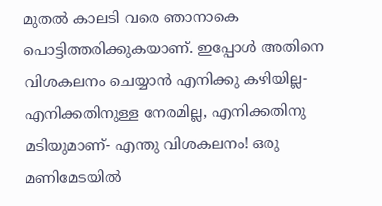മുതൽ കാലടി വരെ ഞാനാകെ പൊട്ടിത്തരിക്കുകയാണ്‌. ഇപ്പോൾ അതിനെ വിശകലനം ചെയ്യാൻ എനിക്കു കഴിയില്ല- എനിക്കതിനുള്ള നേരമില്ല, എനിക്കതിനു മടിയുമാണ്‌- എന്തു വിശകലനം! ഒരു മണിമേടയിൽ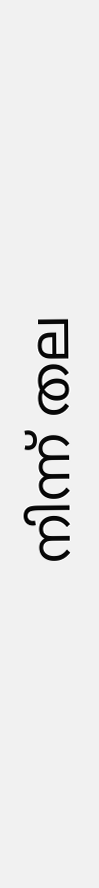നിന്ന് തല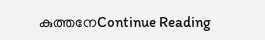കുത്തനേContinue Reading